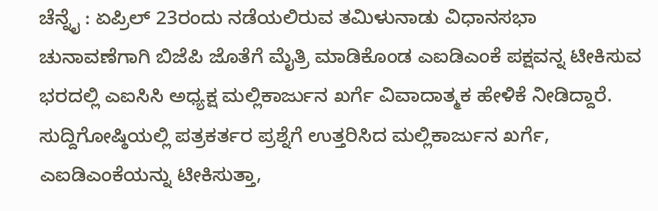ಚೆನ್ನೈ : ಏಪ್ರಿಲ್ 23ರಂದು ನಡೆಯಲಿರುವ ತಮಿಳುನಾಡು ವಿಧಾನಸಭಾ ಚುನಾವಣೆಗಾಗಿ ಬಿಜೆಪಿ ಜೊತೆಗೆ ಮೈತ್ರಿ ಮಾಡಿಕೊಂಡ ಎಐಡಿಎಂಕೆ ಪಕ್ಷವನ್ನ ಟೀಕಿಸುವ ಭರದಲ್ಲಿ ಎಐಸಿಸಿ ಅಧ್ಯಕ್ಷ ಮಲ್ಲಿಕಾರ್ಜುನ ಖರ್ಗೆ ವಿವಾದಾತ್ಮಕ ಹೇಳಿಕೆ ನೀಡಿದ್ದಾರೆ.
ಸುದ್ದಿಗೋಷ್ಠಿಯಲ್ಲಿ ಪತ್ರಕರ್ತರ ಪ್ರಶ್ನೆಗೆ ಉತ್ತರಿಸಿದ ಮಲ್ಲಿಕಾರ್ಜುನ ಖರ್ಗೆ, ಎಐಡಿಎಂಕೆಯನ್ನು ಟೀಕಿಸುತ್ತಾ,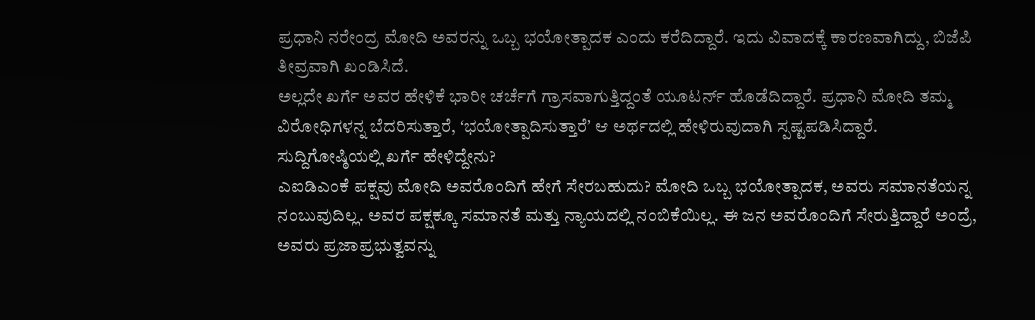ಪ್ರಧಾನಿ ನರೇಂದ್ರ ಮೋದಿ ಅವರನ್ನು ಒಬ್ಬ ಭಯೋತ್ಪಾದಕ ಎಂದು ಕರೆದಿದ್ದಾರೆ. ಇದು ವಿವಾದಕ್ಕೆ ಕಾರಣವಾಗಿದ್ದು, ಬಿಜೆಪಿ ತೀವ್ರವಾಗಿ ಖಂಡಿಸಿದೆ.
ಅಲ್ಲದೇ ಖರ್ಗೆ ಅವರ ಹೇಳಿಕೆ ಭಾರೀ ಚರ್ಚೆಗೆ ಗ್ರಾಸವಾಗುತ್ತಿದ್ದಂತೆ ಯೂಟರ್ನ್ ಹೊಡೆದಿದ್ದಾರೆ. ಪ್ರಧಾನಿ ಮೋದಿ ತಮ್ಮ ವಿರೋಧಿಗಳನ್ನ ಬೆದರಿಸುತ್ತಾರೆ, ʻಭಯೋತ್ಪಾದಿಸುತ್ತಾರೆʼ ಆ ಅರ್ಥದಲ್ಲಿ ಹೇಳಿರುವುದಾಗಿ ಸ್ಪಷ್ಟಪಡಿಸಿದ್ದಾರೆ.
ಸುದ್ದಿಗೋಷ್ಠಿಯಲ್ಲಿ ಖರ್ಗೆ ಹೇಳಿದ್ದೇನು?
ಎಐಡಿಎಂಕೆ ಪಕ್ಷವು ಮೋದಿ ಅವರೊಂದಿಗೆ ಹೇಗೆ ಸೇರಬಹುದು? ಮೋದಿ ಒಬ್ಬ ಭಯೋತ್ಪಾದಕ, ಅವರು ಸಮಾನತೆಯನ್ನ ನಂಬುವುದಿಲ್ಲ. ಅವರ ಪಕ್ಷಕ್ಕೂ ಸಮಾನತೆ ಮತ್ತು ನ್ಯಾಯದಲ್ಲಿ ನಂಬಿಕೆಯಿಲ್ಲ. ಈ ಜನ ಅವರೊಂದಿಗೆ ಸೇರುತ್ತಿದ್ದಾರೆ ಅಂದ್ರೆ, ಅವರು ಪ್ರಜಾಪ್ರಭುತ್ವವನ್ನು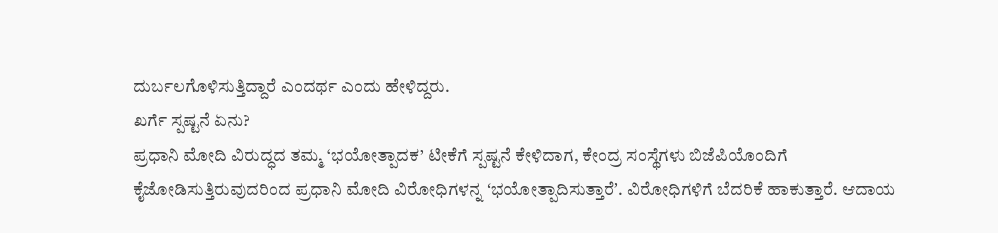ದುರ್ಬಲಗೊಳಿಸುತ್ತಿದ್ದಾರೆ ಎಂದರ್ಥ ಎಂದು ಹೇಳಿದ್ದರು.
ಖರ್ಗೆ ಸ್ಪಷ್ಟನೆ ಏನು?
ಪ್ರಧಾನಿ ಮೋದಿ ವಿರುದ್ಧದ ತಮ್ಮ ‘ಭಯೋತ್ಪಾದಕ’ ಟೀಕೆಗೆ ಸ್ಪಷ್ಟನೆ ಕೇಳಿದಾಗ, ಕೇಂದ್ರ ಸಂಸ್ಥೆಗಳು ಬಿಜೆಪಿಯೊಂದಿಗೆ ಕೈಜೋಡಿಸುತ್ತಿರುವುದರಿಂದ ಪ್ರಧಾನಿ ಮೋದಿ ವಿರೋಧಿಗಳನ್ನ ʻಭಯೋತ್ಪಾದಿಸುತ್ತಾರೆʼ. ವಿರೋಧಿಗಳಿಗೆ ಬೆದರಿಕೆ ಹಾಕುತ್ತಾರೆ. ಆದಾಯ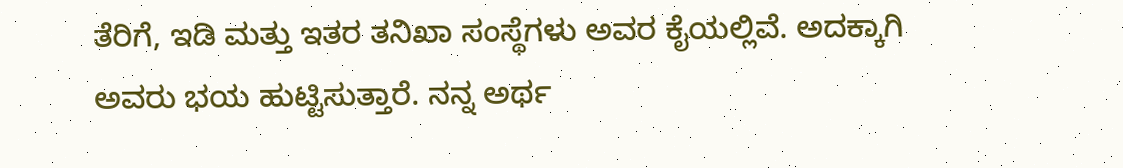ತೆರಿಗೆ, ಇಡಿ ಮತ್ತು ಇತರ ತನಿಖಾ ಸಂಸ್ಥೆಗಳು ಅವರ ಕೈಯಲ್ಲಿವೆ. ಅದಕ್ಕಾಗಿ ಅವರು ಭಯ ಹುಟ್ಟಿಸುತ್ತಾರೆ. ನನ್ನ ಅರ್ಥ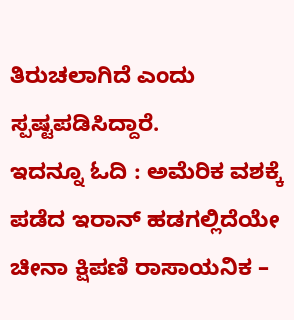ತಿರುಚಲಾಗಿದೆ ಎಂದು ಸ್ಪಷ್ಟಪಡಿಸಿದ್ದಾರೆ.
ಇದನ್ನೂ ಓದಿ : ಅಮೆರಿಕ ವಶಕ್ಕೆ ಪಡೆದ ಇರಾನ್ ಹಡಗಲ್ಲಿದೆಯೇ ಚೀನಾ ಕ್ಷಿಪಣಿ ರಾಸಾಯನಿಕ –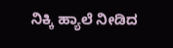ನಿಕ್ಕಿ ಹ್ಯಾಲೆ ನೀಡಿದ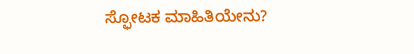ಸ್ಫೋಟಕ ಮಾಹಿತಿಯೇನು?